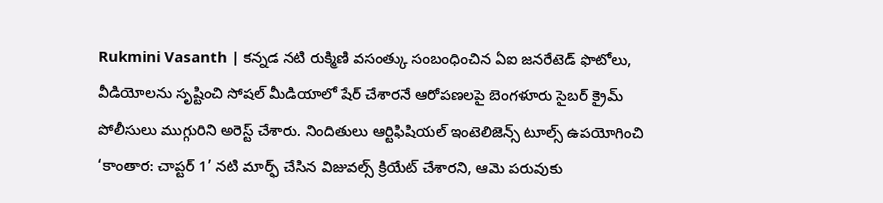Rukmini Vasanth | కన్నడ నటి రుక్మిణి వసంత్కు సంబంధించిన ఏఐ జనరేటెడ్ ఫొటోలు, వీడియోలను సృష్టించి సోషల్ మీడియాలో షేర్ చేశారనే ఆరోపణలపై బెంగళూరు సైబర్ క్రైమ్ పోలీసులు ముగ్గురిని అరెస్ట్ చేశారు. నిందితులు ఆర్టిఫిషియల్ ఇంటెలిజెన్స్ టూల్స్ ఉపయోగించి ‘కాంతార: చాప్టర్ 1’ నటి మార్ఫ్ చేసిన విజువల్స్ క్రియేట్ చేశారని, ఆమె పరువుకు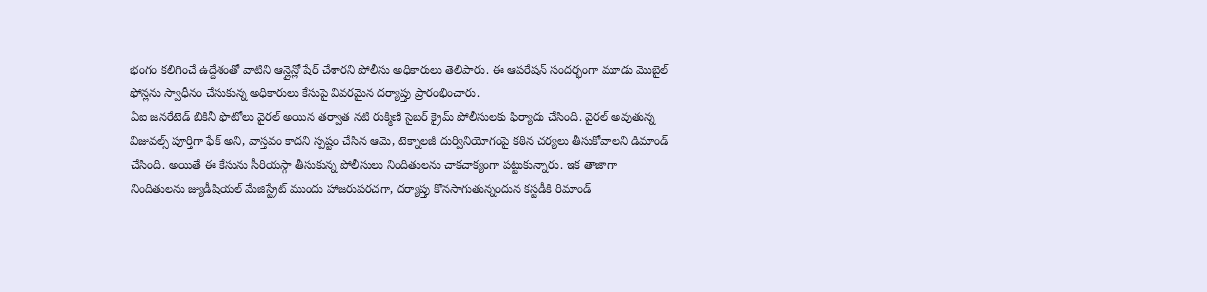భంగం కలిగించే ఉద్దేశంతో వాటిని ఆన్లైన్లో షేర్ చేశారని పోలీసు అధికారులు తెలిపారు. ఈ ఆపరేషన్ సందర్భంగా మూడు మొబైల్ ఫోన్లను స్వాధీనం చేసుకున్న అధికారులు కేసుపై వివరమైన దర్యాప్తు ప్రారంభించారు.
ఏఐ జనరేటెడ్ బికినీ ఫొటోలు వైరల్ అయిన తర్వాత నటి రుక్మిణి సైబర్ క్రైమ్ పోలీసులకు ఫిర్యాదు చేసింది. వైరల్ అవుతున్న విజువల్స్ పూర్తిగా ఫేక్ అని, వాస్తవం కాదని స్పష్టం చేసిన ఆమె, టెక్నాలజీ దుర్వినియోగంపై కఠిన చర్యలు తీసుకోవాలని డిమాండ్ చేసింది. అయితే ఈ కేసును సీరియస్గా తీసుకున్న పోలీసులు నిందితులను చాకచాక్యంగా పట్టుకున్నారు. ఇక తాజాగా నిందితులను జ్యుడీషియల్ మేజిస్ట్రేట్ ముందు హాజరుపరచగా, దర్యాప్తు కొనసాగుతున్నందున కస్టడీకి రిమాండ్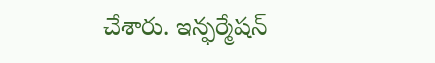చేశారు. ఇన్ఫర్మేషన్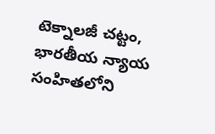టెక్నాలజీ చట్టం, భారతీయ న్యాయ సంహితలోని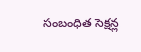సంబంధిత సెక్షన్ల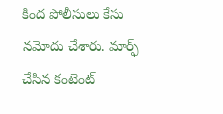కింద పోలీసులు కేసు నమోదు చేశారు. మార్ఫ్ చేసిన కంటెంట్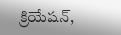క్రియేషన్,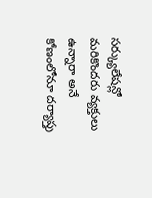సర్క్యులేషన్లో మరికొందరు వ్యక్తులు ఉన్నారా అనే కోణంలోనూ దర్యాప్తు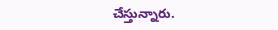చేస్తున్నారు.